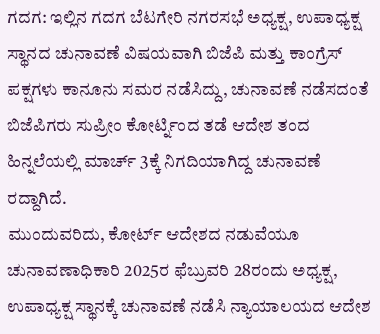ಗದಗ: ಇಲ್ಲಿನ ಗದಗ ಬೆಟಗೇರಿ ನಗರಸಭೆ ಅಧ್ಯಕ್ಷ, ಉಪಾಧ್ಯಕ್ಷ ಸ್ಥಾನದ ಚುನಾವಣೆ ವಿಷಯವಾಗಿ ಬಿಜೆಪಿ ಮತ್ತು ಕಾಂಗ್ರೆಸ್ ಪಕ್ಷಗಳು ಕಾನೂನು ಸಮರ ನಡೆಸಿದ್ದು, ಚುನಾವಣೆ ನಡೆಸದಂತೆ ಬಿಜೆಪಿಗರು ಸುಪ್ರೀಂ ಕೋರ್ಟ್ನಿಂದ ತಡೆ ಆದೇಶ ತಂದ ಹಿನ್ನಲೆಯಲ್ಲಿ ಮಾರ್ಚ್ 3ಕ್ಕೆ ನಿಗದಿಯಾಗಿದ್ದ ಚುನಾವಣೆ ರದ್ದಾಗಿದೆ.
ಮುಂದುವರಿದು, ಕೋರ್ಟ್ ಆದೇಶದ ನಡುವೆಯೂ ಚುನಾವಣಾಧಿಕಾರಿ 2025ರ ಫೆಬ್ರುವರಿ 28ರಂದು ಅಧ್ಯಕ್ಷ, ಉಪಾಧ್ಯಕ್ಷ ಸ್ಥಾನಕ್ಕೆ ಚುನಾವಣೆ ನಡೆಸಿ ನ್ಯಾಯಾಲಯದ ಆದೇಶ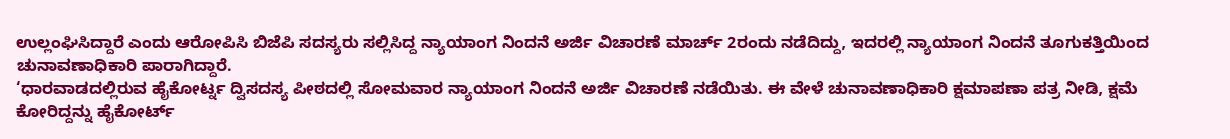ಉಲ್ಲಂಘಿಸಿದ್ದಾರೆ ಎಂದು ಆರೋಪಿಸಿ ಬಿಜೆಪಿ ಸದಸ್ಯರು ಸಲ್ಲಿಸಿದ್ದ ನ್ಯಾಯಾಂಗ ನಿಂದನೆ ಅರ್ಜಿ ವಿಚಾರಣೆ ಮಾರ್ಚ್ 2ರಂದು ನಡೆದಿದ್ದು, ಇದರಲ್ಲಿ ನ್ಯಾಯಾಂಗ ನಿಂದನೆ ತೂಗುಕತ್ತಿಯಿಂದ ಚುನಾವಣಾಧಿಕಾರಿ ಪಾರಾಗಿದ್ದಾರೆ.
‘ಧಾರವಾಡದಲ್ಲಿರುವ ಹೈಕೋರ್ಟ್ನ ದ್ವಿಸದಸ್ಯ ಪೀಠದಲ್ಲಿ ಸೋಮವಾರ ನ್ಯಾಯಾಂಗ ನಿಂದನೆ ಅರ್ಜಿ ವಿಚಾರಣೆ ನಡೆಯಿತು. ಈ ವೇಳೆ ಚುನಾವಣಾಧಿಕಾರಿ ಕ್ಷಮಾಪಣಾ ಪತ್ರ ನೀಡಿ, ಕ್ಷಮೆ ಕೋರಿದ್ದನ್ನು ಹೈಕೋರ್ಟ್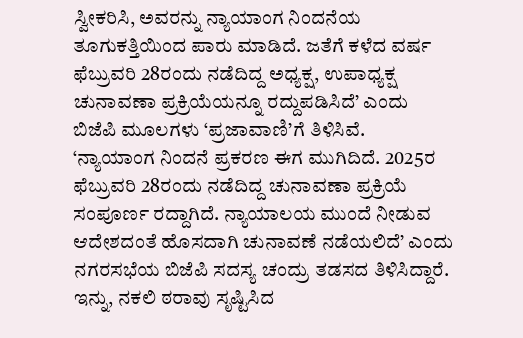ಸ್ವೀಕರಿಸಿ, ಅವರನ್ನು ನ್ಯಾಯಾಂಗ ನಿಂದನೆಯ ತೂಗುಕತ್ತಿಯಿಂದ ಪಾರು ಮಾಡಿದೆ. ಜತೆಗೆ ಕಳೆದ ವರ್ಷ ಫೆಬ್ರುವರಿ 28ರಂದು ನಡೆದಿದ್ದ ಅಧ್ಯಕ್ಷ, ಉಪಾಧ್ಯಕ್ಷ ಚುನಾವಣಾ ಪ್ರಕ್ರಿಯೆಯನ್ನೂ ರದ್ದುಪಡಿಸಿದೆ’ ಎಂದು ಬಿಜೆಪಿ ಮೂಲಗಳು ‘ಪ್ರಜಾವಾಣಿ’ಗೆ ತಿಳಿಸಿವೆ.
‘ನ್ಯಾಯಾಂಗ ನಿಂದನೆ ಪ್ರಕರಣ ಈಗ ಮುಗಿದಿದೆ. 2025ರ ಫೆಬ್ರುವರಿ 28ರಂದು ನಡೆದಿದ್ದ ಚುನಾವಣಾ ಪ್ರಕ್ರಿಯೆ ಸಂಪೂರ್ಣ ರದ್ದಾಗಿದೆ. ನ್ಯಾಯಾಲಯ ಮುಂದೆ ನೀಡುವ ಆದೇಶದಂತೆ ಹೊಸದಾಗಿ ಚುನಾವಣೆ ನಡೆಯಲಿದೆ’ ಎಂದು ನಗರಸಭೆಯ ಬಿಜೆಪಿ ಸದಸ್ಯ ಚಂದ್ರು ತಡಸದ ತಿಳಿಸಿದ್ದಾರೆ.
ಇನ್ನು, ನಕಲಿ ಠರಾವು ಸೃಷ್ಟಿಸಿದ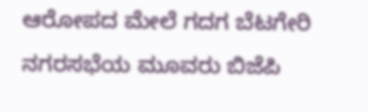ಆರೋಪದ ಮೇಲೆ ಗದಗ ಬೆಟಗೇರಿ ನಗರಸಭೆಯ ಮೂವರು ಬಿಜೆಪಿ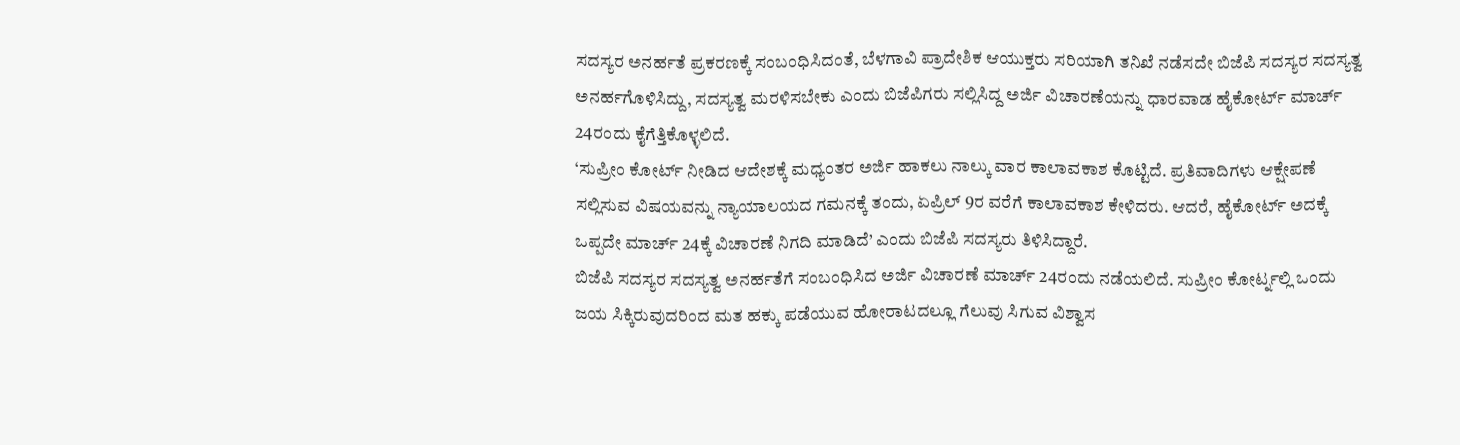ಸದಸ್ಯರ ಅನರ್ಹತೆ ಪ್ರಕರಣಕ್ಕೆ ಸಂಬಂಧಿಸಿದಂತೆ, ಬೆಳಗಾವಿ ಪ್ರಾದೇಶಿಕ ಆಯುಕ್ತರು ಸರಿಯಾಗಿ ತನಿಖೆ ನಡೆಸದೇ ಬಿಜೆಪಿ ಸದಸ್ಯರ ಸದಸ್ಯತ್ವ ಅನರ್ಹಗೊಳಿಸಿದ್ದು, ಸದಸ್ಯತ್ವ ಮರಳಿಸಬೇಕು ಎಂದು ಬಿಜೆಪಿಗರು ಸಲ್ಲಿಸಿದ್ದ ಅರ್ಜಿ ವಿಚಾರಣೆಯನ್ನು ಧಾರವಾಡ ಹೈಕೋರ್ಟ್ ಮಾರ್ಚ್ 24ರಂದು ಕೈಗೆತ್ತಿಕೊಳ್ಳಲಿದೆ.
‘ಸುಪ್ರೀಂ ಕೋರ್ಟ್ ನೀಡಿದ ಆದೇಶಕ್ಕೆ ಮಧ್ಯಂತರ ಅರ್ಜಿ ಹಾಕಲು ನಾಲ್ಕು ವಾರ ಕಾಲಾವಕಾಶ ಕೊಟ್ಟಿದೆ. ಪ್ರತಿವಾದಿಗಳು ಆಕ್ಷೇಪಣೆ ಸಲ್ಲಿಸುವ ವಿಷಯವನ್ನು ನ್ಯಾಯಾಲಯದ ಗಮನಕ್ಕೆ ತಂದು, ಏಪ್ರಿಲ್ 9ರ ವರೆಗೆ ಕಾಲಾವಕಾಶ ಕೇಳಿದರು. ಆದರೆ, ಹೈಕೋರ್ಟ್ ಅದಕ್ಕೆ ಒಪ್ಪದೇ ಮಾರ್ಚ್ 24ಕ್ಕೆ ವಿಚಾರಣೆ ನಿಗದಿ ಮಾಡಿದೆ’ ಎಂದು ಬಿಜೆಪಿ ಸದಸ್ಯರು ತಿಳಿಸಿದ್ದಾರೆ.
ಬಿಜೆಪಿ ಸದಸ್ಯರ ಸದಸ್ಯತ್ವ ಅನರ್ಹತೆಗೆ ಸಂಬಂಧಿಸಿದ ಅರ್ಜಿ ವಿಚಾರಣೆ ಮಾರ್ಚ್ 24ರಂದು ನಡೆಯಲಿದೆ. ಸುಪ್ರೀಂ ಕೋರ್ಟ್ನಲ್ಲಿ ಒಂದು ಜಯ ಸಿಕ್ಕಿರುವುದರಿಂದ ಮತ ಹಕ್ಕು ಪಡೆಯುವ ಹೋರಾಟದಲ್ಲೂ ಗೆಲುವು ಸಿಗುವ ವಿಶ್ವಾಸ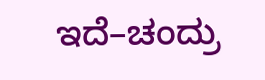ಇದೆ–ಚಂದ್ರು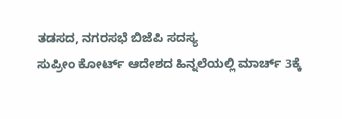ತಡಸದ, ನಗರಸಭೆ ಬಿಜೆಪಿ ಸದಸ್ಯ
ಸುಪ್ರೀಂ ಕೋರ್ಟ್ ಆದೇಶದ ಹಿನ್ನಲೆಯಲ್ಲಿ ಮಾರ್ಚ್ 3ಕ್ಕೆ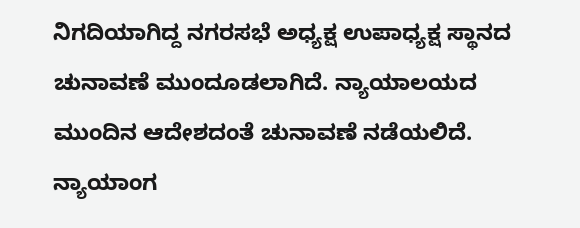ನಿಗದಿಯಾಗಿದ್ದ ನಗರಸಭೆ ಅಧ್ಯಕ್ಷ ಉಪಾಧ್ಯಕ್ಷ ಸ್ಥಾನದ ಚುನಾವಣೆ ಮುಂದೂಡಲಾಗಿದೆ. ನ್ಯಾಯಾಲಯದ ಮುಂದಿನ ಆದೇಶದಂತೆ ಚುನಾವಣೆ ನಡೆಯಲಿದೆ. ನ್ಯಾಯಾಂಗ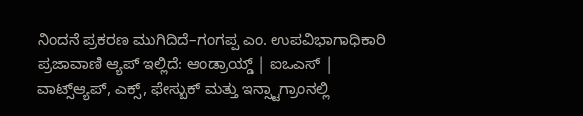ನಿಂದನೆ ಪ್ರಕರಣ ಮುಗಿದಿದೆ–ಗಂಗಪ್ಪ ಎಂ. ಉಪವಿಭಾಗಾಧಿಕಾರಿ
ಪ್ರಜಾವಾಣಿ ಆ್ಯಪ್ ಇಲ್ಲಿದೆ: ಆಂಡ್ರಾಯ್ಡ್ | ಐಒಎಸ್ | ವಾಟ್ಸ್ಆ್ಯಪ್, ಎಕ್ಸ್, ಫೇಸ್ಬುಕ್ ಮತ್ತು ಇನ್ಸ್ಟಾಗ್ರಾಂನಲ್ಲಿ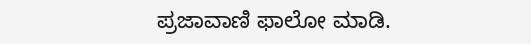ಪ್ರಜಾವಾಣಿ ಫಾಲೋ ಮಾಡಿ.